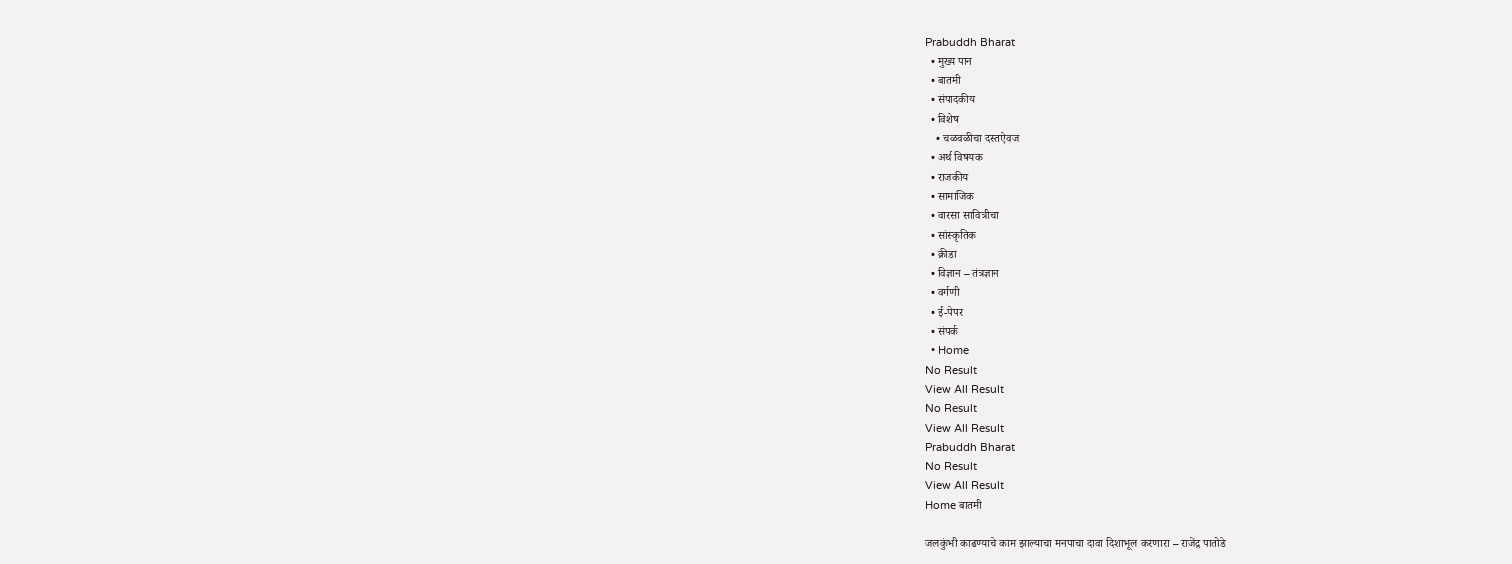Prabuddh Bharat
  • मुख्य पान
  • बातमी
  • संपादकीय
  • विशेष
    • चळवळीचा दस्तऐवज
  • अर्थ विषयक
  • राजकीय
  • सामाजिक
  • वारसा सावित्रीचा
  • सांस्कृतिक
  • क्रीडा
  • विज्ञान – तंत्रज्ञान
  • वर्गणी
  • ई-पेपर
  • संपर्क
  • Home
No Result
View All Result
No Result
View All Result
Prabuddh Bharat
No Result
View All Result
Home बातमी

जलकुंभी काढण्याचे काम झाल्याचा मनपाचा दावा दिशाभूल करणारा – राजेंद्र पातोडे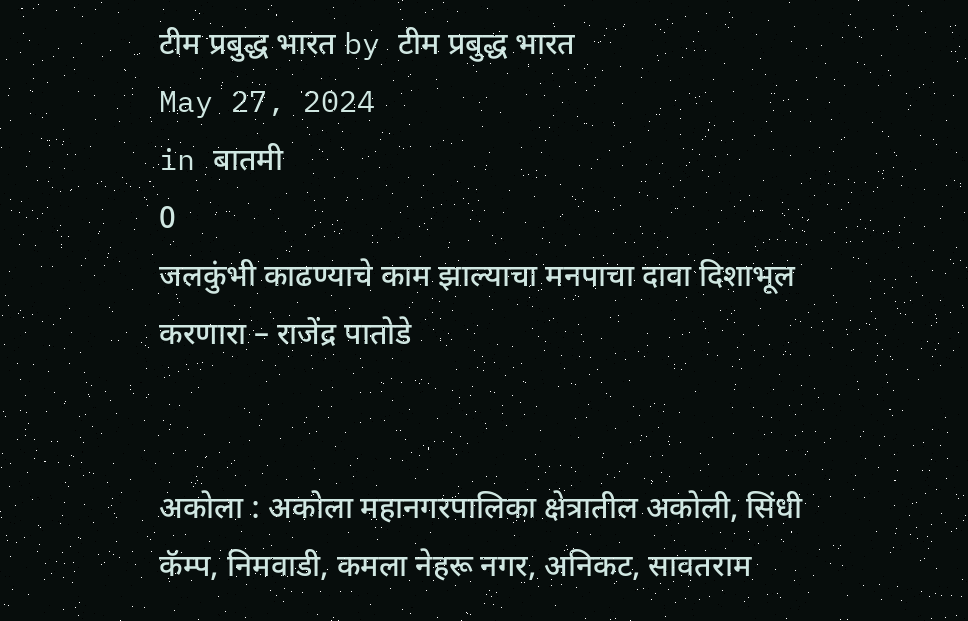टीम प्रबुद्ध भारत by टीम प्रबुद्ध भारत
May 27, 2024
in बातमी
0
जलकुंभी काढण्याचे काम झाल्याचा मनपाचा दावा दिशाभूल करणारा – राजेंद्र पातोडे


अकोला : अकोला महानगरपालिका क्षेत्रातील अकोली, सिंधी कॅम्प, निमवाडी, कमला नेहरू नगर, अनिकट, सावतराम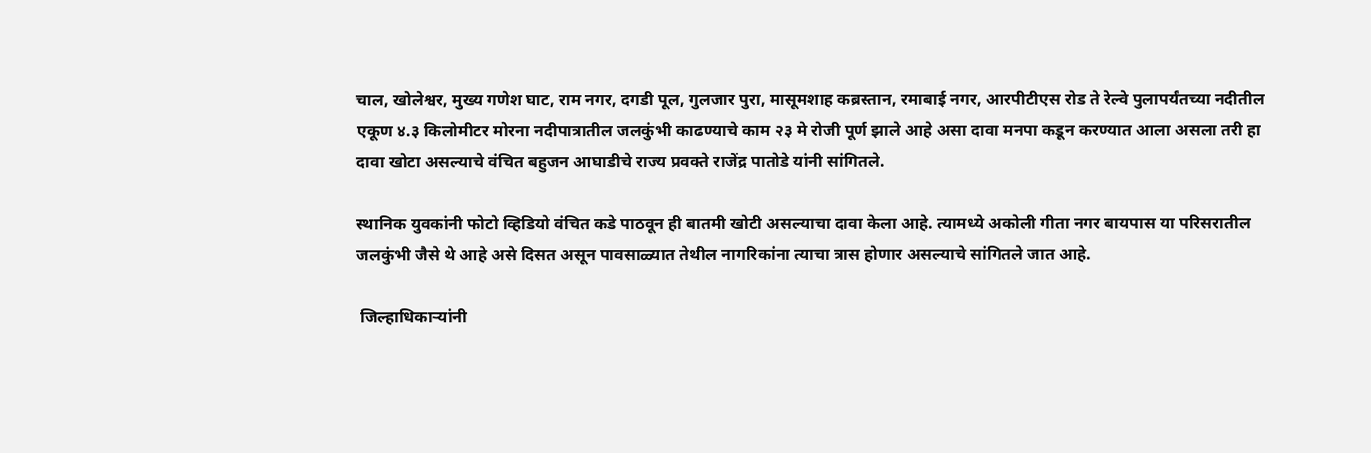चाल, खोलेश्वर, मुख्य गणेश घाट, राम नगर, दगडी पूल, गुलजार पुरा, मासूमशाह कब्रस्तान, रमाबाई नगर, आरपीटीएस रोड ते रेल्वे पुलापर्यंतच्या नदीतील एकूण ४.३ किलोमीटर मोरना नदीपात्रातील जलकुंभी काढण्याचे काम २३ मे रोजी पूर्ण झाले आहे असा दावा मनपा कडून करण्यात आला असला तरी हा दावा खोटा असल्याचे वंचित बहुजन आघाडीचे राज्य प्रवक्ते राजेंद्र पातोडे यांनी सांगितले.

स्थानिक युवकांनी फोटो व्हिडियो वंचित कडे पाठवून ही बातमी खोटी असल्याचा दावा केला आहे. त्यामध्ये अकोली गीता नगर बायपास या परिसरातील जलकुंभी जैसे थे आहे असे दिसत असून पावसाळ्यात तेथील नागरिकांना त्याचा त्रास होणार असल्याचे सांगितले जात आहे.

 जिल्हाधिकाऱ्यांनी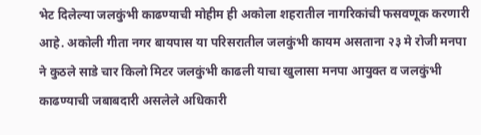भेट दिलेल्या जलकुंभी काढण्याची मोहीम ही अकोला शहरातील नागरिकांची फसवणूक करणारी आहे. अकोली गीता नगर बायपास या परिसरातील जलकुंभी कायम असताना २३ मे रोजी मनपा ने कुठले साडे चार किलो मिटर जलकुंभी काढली याचा खुलासा मनपा आयुक्त व जलकुंभी काढण्याची जबाबदारी असलेले अधिकारी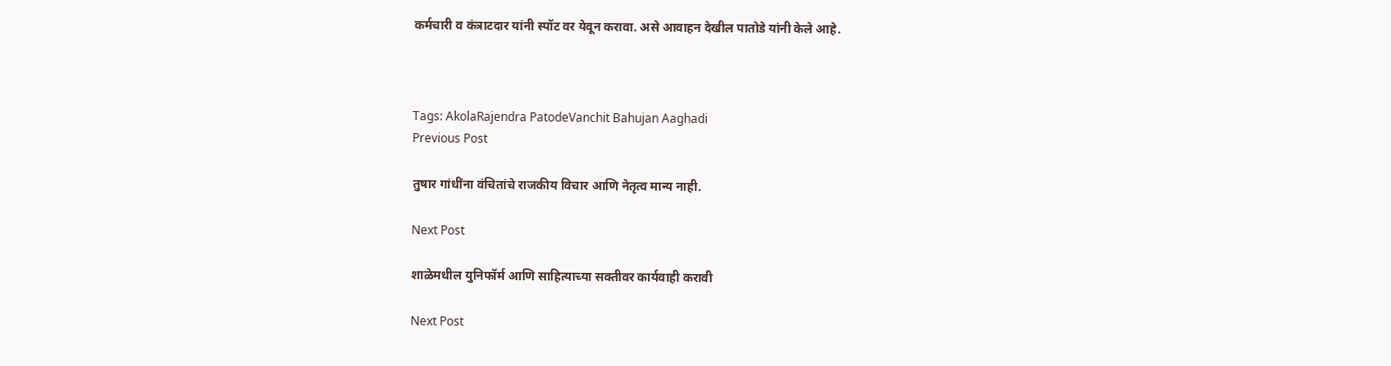कर्मचारी व कंत्राटदार यांनी स्पॉट वर येवून करावा. असे आवाहन देखील पातोडे यांनी केले आहे.



Tags: AkolaRajendra PatodeVanchit Bahujan Aaghadi
Previous Post

तुषार गांधींना वंचितांचे राजकीय विचार आणि नेतृत्व मान्य नाही.

Next Post

शाळेमधील युनिफॉर्म आणि साहित्याच्या सक्तीवर कार्यवाही करावी

Next Post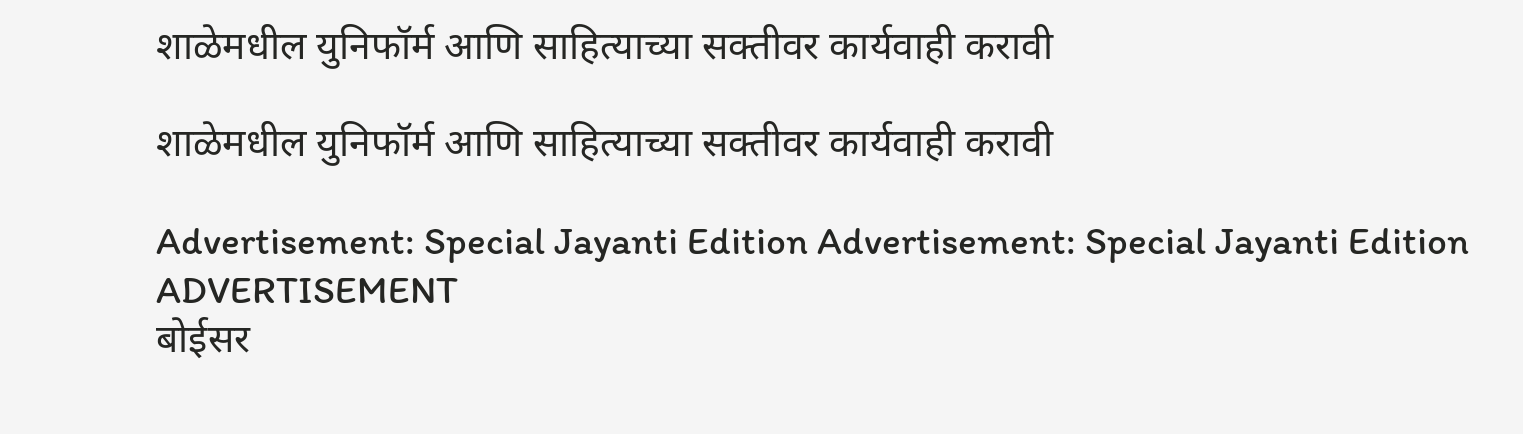शाळेमधील युनिफॉर्म आणि साहित्याच्या सक्तीवर कार्यवाही करावी

शाळेमधील युनिफॉर्म आणि साहित्याच्या सक्तीवर कार्यवाही करावी

Advertisement: Special Jayanti Edition Advertisement: Special Jayanti Edition
ADVERTISEMENT
बोईसर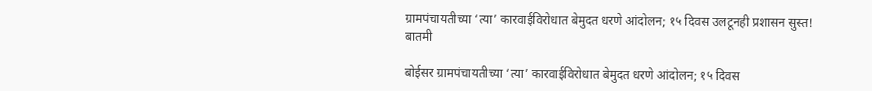ग्रामपंचायतीच्या ‘त्या’ कारवाईविरोधात बेमुदत धरणे आंदोलन; १५ दिवस उलटूनही प्रशासन सुस्त!
बातमी

बोईसर ग्रामपंचायतीच्या ‘त्या’ कारवाईविरोधात बेमुदत धरणे आंदोलन; १५ दिवस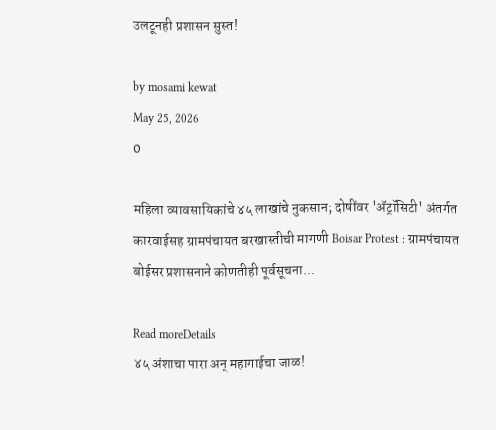उलटूनही प्रशासन सुस्त!

by mosami kewat
May 25, 2026
0

महिला व्यावसायिकांचे ४५ लाखांचे नुकसान; दोषींवर 'ॲट्रॉसिटी' अंतर्गत कारवाईसह ग्रामपंचायत बरखास्तीची मागणी Boisar Protest : ग्रामपंचायत बोईसर प्रशासनाने कोणतीही पूर्वसूचना...

Read moreDetails
४५ अंशाचा पारा अन् महागाईचा जाळ!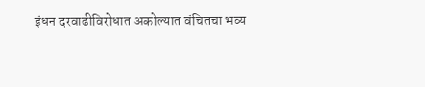इंधन दरवाढीविरोधात अकोल्यात वंचितचा भव्य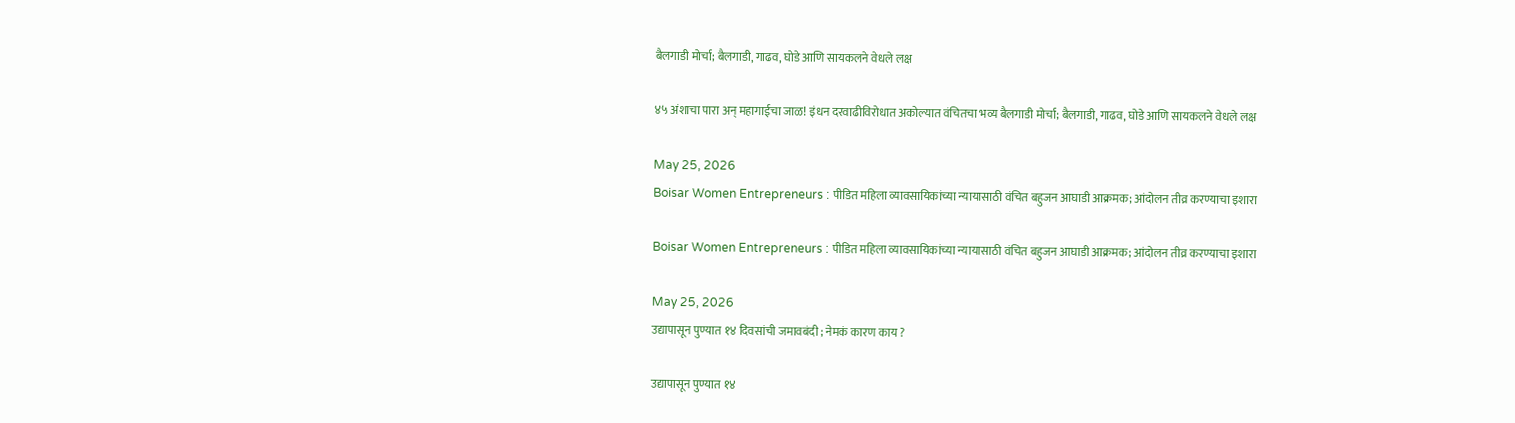बैलगाडी मोर्चा; बैलगाडी, गाढव, घोडे आणि सायकलने वेधले लक्ष

४५ अंशाचा पारा अन् महागाईचा जाळ! इंधन दरवाढीविरोधात अकोल्यात वंचितचा भव्य बैलगाडी मोर्चा; बैलगाडी, गाढव, घोडे आणि सायकलने वेधले लक्ष

May 25, 2026
Boisar Women Entrepreneurs : पीडित महिला व्यावसायिकांच्या न्यायासाठी वंचित बहुजन आघाडी आक्रमक; आंदोलन तीव्र करण्याचा इशारा

Boisar Women Entrepreneurs : पीडित महिला व्यावसायिकांच्या न्यायासाठी वंचित बहुजन आघाडी आक्रमक; आंदोलन तीव्र करण्याचा इशारा

May 25, 2026
उद्यापासून पुण्यात १४ दिवसांची जमावबंदी ; नेमकं कारण काय ?

उद्यापासून पुण्यात १४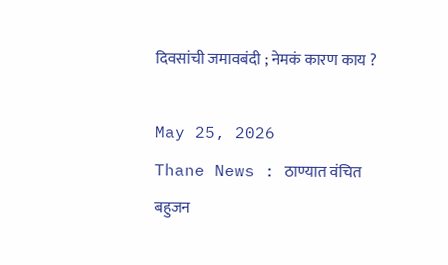दिवसांची जमावबंदी ; नेमकं कारण काय ?

May 25, 2026
Thane News : ठाण्यात वंचित बहुजन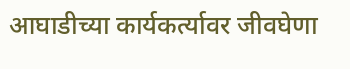आघाडीच्या कार्यकर्त्यावर जीवघेणा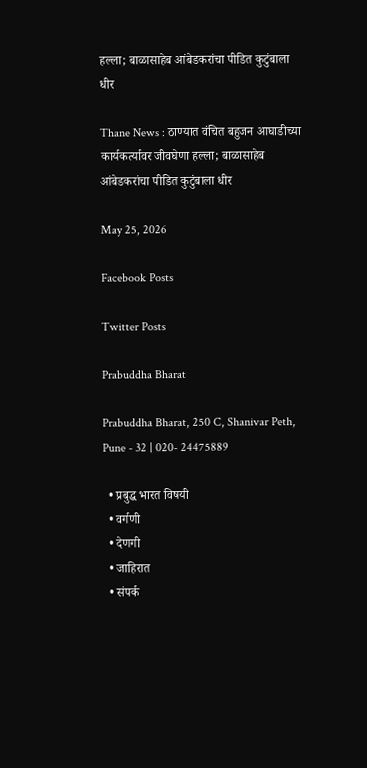हल्ला; बाळासाहेब आंबेडकरांचा पीडित कुटुंबाला धीर

Thane News : ठाण्यात वंचित बहुजन आघाडीच्या कार्यकर्त्यावर जीवघेणा हल्ला; बाळासाहेब आंबेडकरांचा पीडित कुटुंबाला धीर

May 25, 2026

Facebook Posts

Twitter Posts

Prabuddha Bharat

Prabuddha Bharat, 250 C, Shanivar Peth, Pune - 32 | 020- 24475889

  • प्रबुद्ध भारत विषयी
  • वर्गणी
  • देणगी
  • जाहिरात
  • संपर्क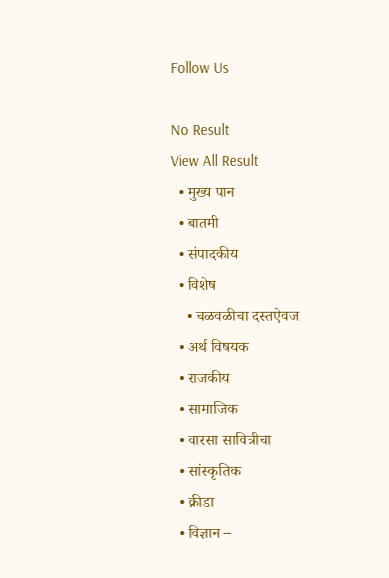Follow Us

No Result
View All Result
  • मुख्य पान
  • बातमी
  • संपादकीय
  • विशेष
    • चळवळीचा दस्तऐवज
  • अर्थ विषयक
  • राजकीय
  • सामाजिक
  • वारसा सावित्रीचा
  • सांस्कृतिक
  • क्रीडा
  • विज्ञान –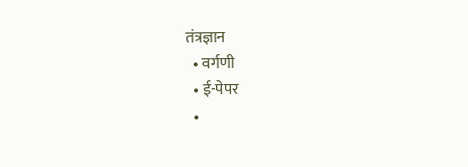तंत्रज्ञान
  • वर्गणी
  • ई-पेपर
  •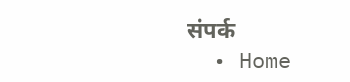संपर्क
  • Home